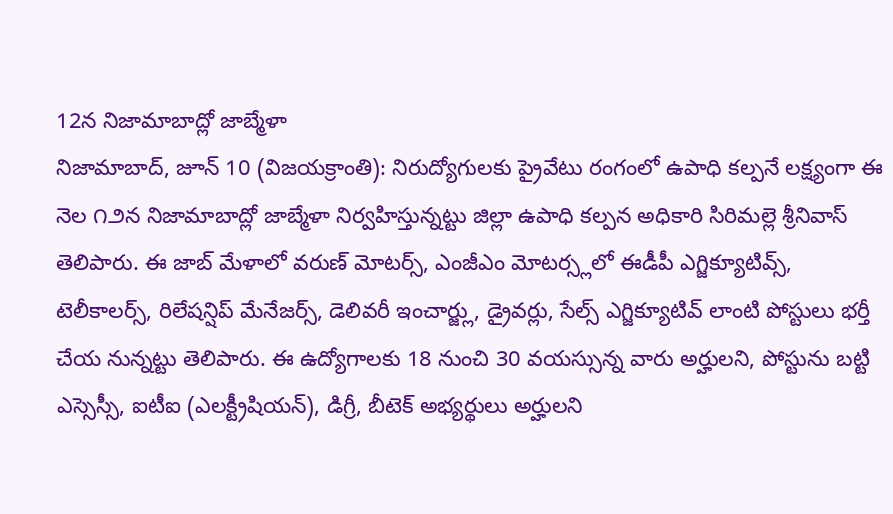12న నిజామాబాద్లో జాబ్మేళా
నిజామాబాద్, జూన్ 10 (విజయక్రాంతి): నిరుద్యోగులకు ప్రైవేటు రంగంలో ఉపాధి కల్పనే లక్ష్యంగా ఈ నెల ౧౨న నిజామాబాద్లో జాబ్మేళా నిర్వహిస్తున్నట్టు జిల్లా ఉపాధి కల్పన అధికారి సిరిమల్లె శ్రీనివాస్ తెలిపారు. ఈ జాబ్ మేళాలో వరుణ్ మోటర్స్, ఎంజీఎం మోటర్స్లలో ఈడీపీ ఎగ్జిక్యూటివ్స్, టెలీకాలర్స్, రిలేషన్షిప్ మేనేజర్స్, డెలివరీ ఇంచార్జ్లు, డ్రైవర్లు, సేల్స్ ఎగ్జిక్యూటివ్ లాంటి పోస్టులు భర్తీ చేయ నున్నట్టు తెలిపారు. ఈ ఉద్యోగాలకు 18 నుంచి 30 వయస్సున్న వారు అర్హులని, పోస్టును బట్టి ఎస్సెస్సీ, ఐటీఐ (ఎలక్ట్రీషియన్), డిగ్రీ, బీటెక్ అభ్యర్థులు అర్హులని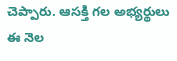చెప్పారు. ఆసక్తి గల అభ్యర్థులు ఈ నెల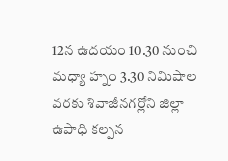12న ఉదయం 10.30 నుంచి మధ్యా హ్నం 3.30 నిమిషాల వరకు శివాజీనగర్లోని జిల్లా ఉపాధి కల్పన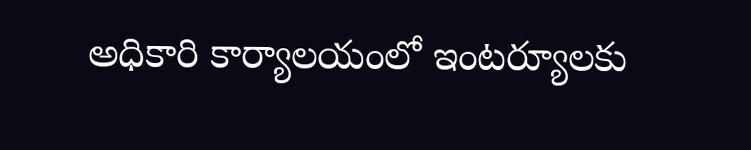అధికారి కార్యాలయంలో ఇంటర్యూలకు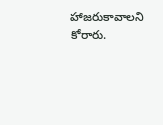హాజరుకావాలని కోరారు.